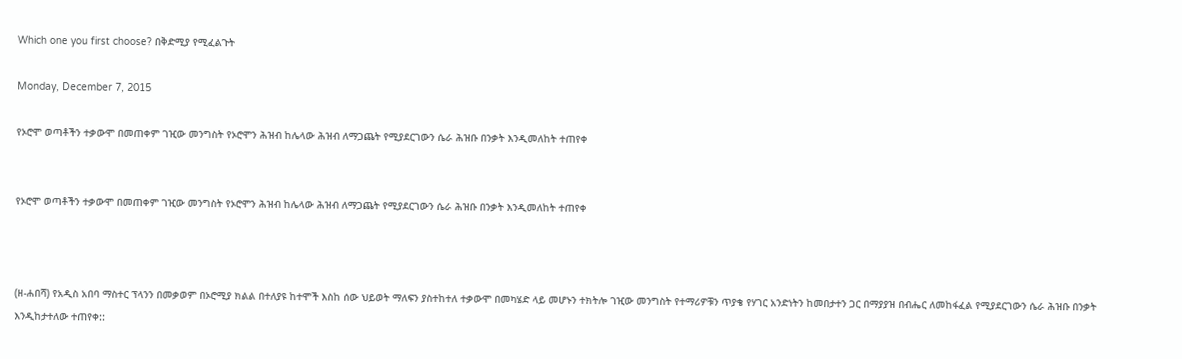Which one you first choose? በቅድሚያ የሚፈልጉት

Monday, December 7, 2015

የኦሮሞ ወጣቶችን ተቃውሞ በመጠቀም ገዢው መንግስት የኦሮሞን ሕዝብ ከሌላው ሕዝብ ለማጋጨት የሚያደርገውን ሴራ ሕዝቡ በንቃት እንዲመለከት ተጠየቀ


የኦሮሞ ወጣቶችን ተቃውሞ በመጠቀም ገዢው መንግስት የኦሮሞን ሕዝብ ከሌላው ሕዝብ ለማጋጨት የሚያደርገውን ሴራ ሕዝቡ በንቃት እንዲመለከት ተጠየቀ



(ዘ-ሐበሻ) የአዲስ አበባ ማስተር ፕላንን በመቃወም በኦሮሚያ ክልል በተለያዩ ከተሞች እስከ ሰው ህይወት ማለፍን ያስተከተለ ተቃውሞ በመካሄድ ላይ መሆኑን ተክትሎ ገዢው መንግስት የተማሪዎቹን ጥያቄ የሃገር አንድነትን ከመበታተን ጋር በማያያዝ በብሔር ለመከፋፈል የሚያደርገውን ሴራ ሕዝቡ በንቃት እንዲከታተለው ተጠየቀ::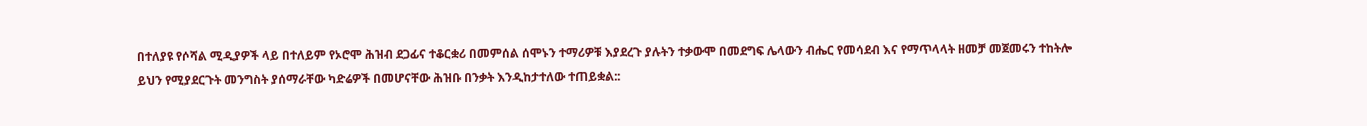በተለያዩ የሶሻል ሚዲያዎች ላይ በተለይም የኦሮሞ ሕዝብ ደጋፊና ተቆርቋሪ በመምሰል ሰሞኑን ተማሪዎቹ እያደረጉ ያሉትን ተቃውሞ በመደግፍ ሌላውን ብሔር የመሳደብ እና የማጥላላት ዘመቻ መጀመሩን ተከትሎ ይህን የሚያደርጉት መንግስት ያሰማራቸው ካድሬዎች በመሆናቸው ሕዝቡ በንቃት እንዲከታተለው ተጠይቋል::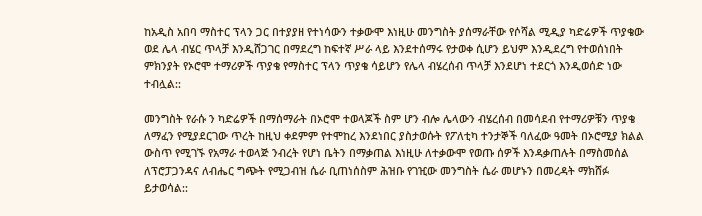ከአዲስ አበባ ማስተር ፕላን ጋር በተያያዘ የተነሳውን ተቃውሞ እነዚሁ መንግስት ያሰማራቸው የሶሻል ሚዲያ ካድሬዎች ጥያቄው ወደ ሌላ ብሄር ጥላቻ እንዲሸጋገር በማደረግ ከፍተኛ ሥራ ላይ እንደተሰማሩ የታወቀ ሲሆን ይህም እንዲደረግ የተወሰነበት ምክንያት የኦሮሞ ተማሪዎች ጥያቄ የማስተር ፕላን ጥያቄ ሳይሆን የሌላ ብሄረሰብ ጥላቻ እንደሆነ ተደርጎ እንዲወሰድ ነው ተብሏል::

መንግስት የራሱ ን ካድሬዎች በማሰማራት በኦሮሞ ተወላጆች ስም ሆን ብሎ ሌላውን ብሄረሰብ በመሳደብ የተማሪዎቹን ጥያቄ ለማፈን የሚያደርገው ጥረት ከዚህ ቀደምም የተሞከረ እንደነበር ያስታወሱት የፖለቲካ ተንታኞች ባለፈው ዓመት በኦሮሚያ ክልል ውስጥ የሚገኙ የአማራ ተወላጅ ንብረት የሆነ ቤትን በማቃጠል እነዚሁ ለተቃውሞ የወጡ ሰዎች እንዳቃጠሉት በማስመሰል ለፕሮፓጋንዳና ለብሔር ግጭት የሚጋብዝ ሴራ ቢጠነሰስም ሕዝቡ የገዢው መንግስት ሴራ መሆኑን በመረዳት ማክሸፉ ይታወሳል::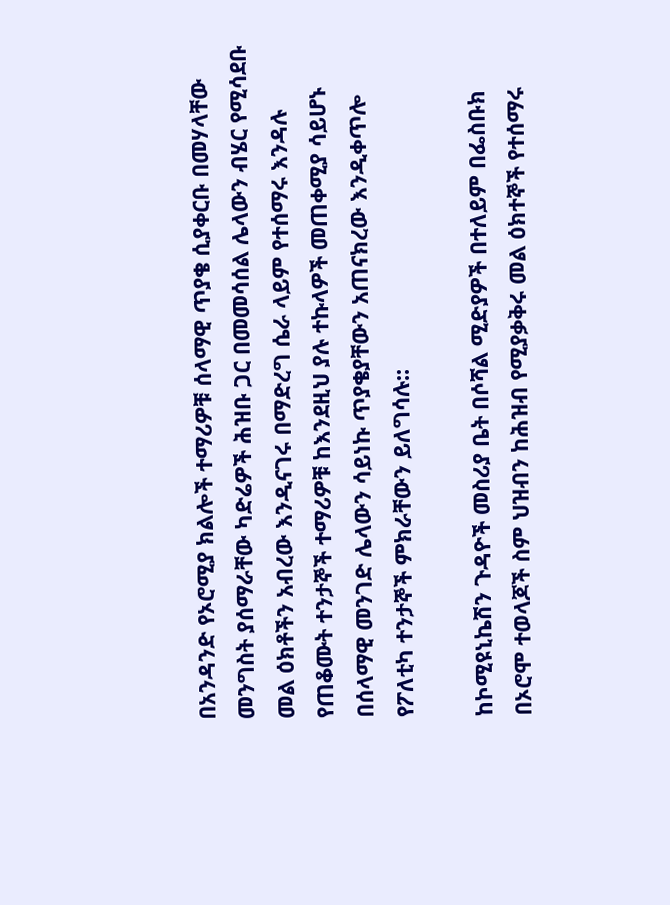በአንዳንድ የኦሮሚያ ክልሎች ተማሪዎቹ ሰላማዊ ጥያቄ ሲያቀርቡ በመሃላቸው መንግስት ያሰማራቸው ካድሬዎች ሕዝቡ ጋር በመመሳሰል ሌላውን ብሄር የሚሳደቡ መል ዕክቶችን አብረው እንዲናገሩ በማድረግ ሴራ ላይም የተሰማሩ እንዳሉ የጠቆሙት ተንታኞች ተማሪዎቹ ከእንደዚህ ያሉ ተኩላዎች መጠቀሚያ ሳይሆኑ በሰላማዊ መንገድ ሌላውን ሳይነኩ ጥያቄያቸውን አጠናክረው እንዲቀጥሎ የፖለቲካ ተንታኞች ምክራቸውን ይለግሳሉ::

ከኮሚዩኒኬሽን ጉዳዮች መስሪያ ቤት በሶሻል ሚድያዎች በተለይም በፌስቡክ በኦሮሞ ተወላጆች ስም ህዝብን ከሕዝብ የሚያቃቅሩ መል ዕክተኞች የተሰማሩ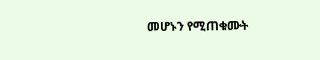መሆኑን የሚጠቁሙት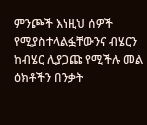ምንጮች እነዚህ ሰዎች የሚያስተላልፏቸውንና ብሄርን ከብሄር ሊያጋጩ የሚችሉ መል ዕክቶችን በንቃት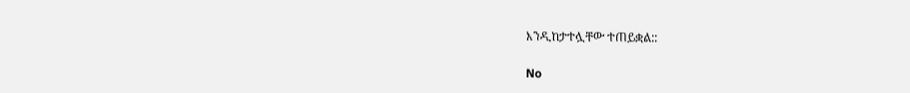እንዲከታተሏቸው ተጠይቋል::

No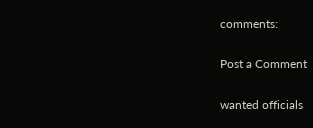comments:

Post a Comment

wanted officials